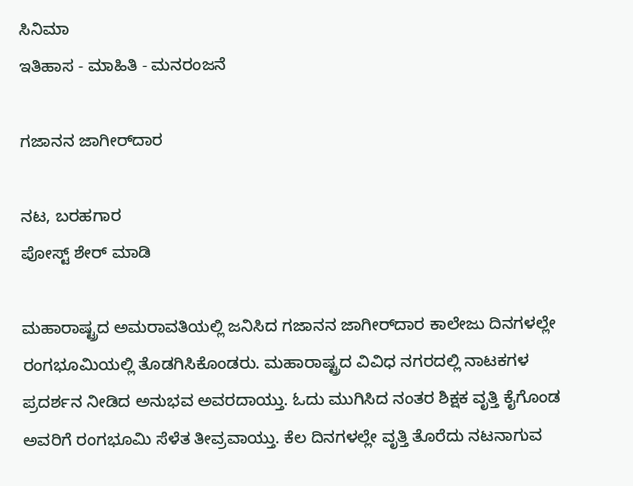ಸಿನಿಮಾ
ಇತಿಹಾಸ - ಮಾಹಿತಿ - ಮನರಂಜನೆ

ಗಜಾನನ ಜಾಗೀರ್‌ದಾರ

ನಟ, ಬರಹಗಾರ
ಪೋಸ್ಟ್ ಶೇರ್ ಮಾಡಿ

ಮಹಾರಾಷ್ಟ್ರದ ಅಮರಾವತಿಯಲ್ಲಿ ಜನಿಸಿದ ಗಜಾನನ ಜಾಗೀರ್‌ದಾರ ಕಾಲೇಜು ದಿನಗಳಲ್ಲೇ ರಂಗಭೂಮಿಯಲ್ಲಿ ತೊಡಗಿಸಿಕೊಂಡರು. ಮಹಾರಾಷ್ಟ್ರದ ವಿವಿಧ ನಗರದಲ್ಲಿ ನಾಟಕಗಳ ಪ್ರದರ್ಶನ ನೀಡಿದ ಅನುಭವ ಅವರದಾಯ್ತು. ಓದು ಮುಗಿಸಿದ ನಂತರ ಶಿಕ್ಷಕ ವೃತ್ತಿ ಕೈಗೊಂಡ ಅವರಿಗೆ ರಂಗಭೂಮಿ ಸೆಳೆತ ತೀವ್ರವಾಯ್ತು. ಕೆಲ ದಿನಗಳಲ್ಲೇ ವೃತ್ತಿ ತೊರೆದು ನಟನಾಗುವ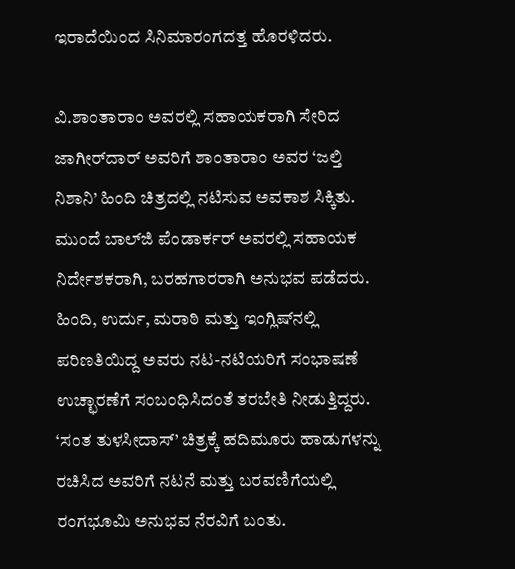ಇರಾದೆಯಿಂದ ಸಿನಿಮಾರಂಗದತ್ತ ಹೊರಳಿದರು.

ವಿ.ಶಾಂತಾರಾಂ ಅವರಲ್ಲಿ ಸಹಾಯಕರಾಗಿ ಸೇರಿದ ಜಾಗೀರ್‌ದಾರ್ ಅವರಿಗೆ ಶಾಂತಾರಾಂ ಅವರ ‘ಜಲ್ತಿ ನಿಶಾನಿ’ ಹಿಂದಿ ಚಿತ್ರದಲ್ಲಿ ನಟಿಸುವ ಅವಕಾಶ ಸಿಕ್ಕಿತು. ಮುಂದೆ ಬಾಲ್‌ಜಿ ಪೆಂಡಾರ್ಕರ್‌ ಅವರಲ್ಲಿ ಸಹಾಯಕ ನಿರ್ದೇಶಕರಾಗಿ, ಬರಹಗಾರರಾಗಿ ಅನುಭವ ಪಡೆದರು. ಹಿಂದಿ, ಉರ್ದು, ಮರಾಠಿ ಮತ್ತು ಇಂಗ್ಲಿಷ್‌ನಲ್ಲಿ ಪರಿಣತಿಯಿದ್ದ ಅವರು ನಟ-ನಟಿಯರಿಗೆ ಸಂಭಾಷಣೆ ಉಚ್ಛಾರಣೆಗೆ ಸಂಬಂಧಿಸಿದಂತೆ ತರಬೇತಿ ನೀಡುತ್ತಿದ್ದರು. ‘ಸಂತ ತುಳಸೀದಾಸ್‌’ ಚಿತ್ರಕ್ಕೆ ಹದಿಮೂರು ಹಾಡುಗಳನ್ನು ರಚಿಸಿದ ಅವರಿಗೆ ನಟನೆ ಮತ್ತು ಬರವಣಿಗೆಯಲ್ಲಿ ರಂಗಭೂಮಿ ಅನುಭವ ನೆರವಿಗೆ ಬಂತು.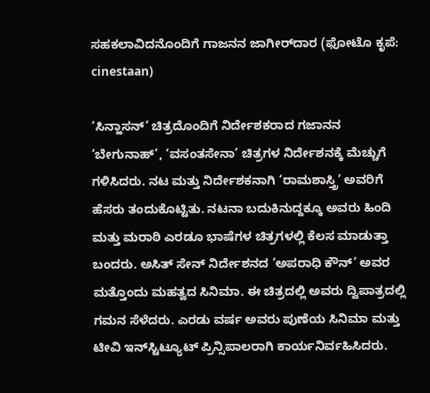ಸಹಕಲಾವಿದನೊಂದಿಗೆ ಗಾಜನನ ಜಾಗೀರ್‌ದಾರ (ಫೋಟೊ ಕೃಪೆ: cinestaan)

‘ಸಿನ್ಹಾಸನ್‌’ ಚಿತ್ರದೊಂದಿಗೆ ನಿರ್ದೇಶಕರಾದ ಗಜಾನನ ‘ಬೇಗುನಾಹ್‌’, ‘ವಸಂತಸೇನಾ’ ಚಿತ್ರಗಳ ನಿರ್ದೇಶನಕ್ಕೆ ಮೆಚ್ಚುಗೆ ಗಳಿಸಿದರು. ನಟ ಮತ್ತು ನಿರ್ದೇಶಕನಾಗಿ ‘ರಾಮಶಾಸ್ತ್ರಿ’ ಅವರಿಗೆ ಹೆಸರು ತಂದುಕೊಟ್ಟಿತು. ನಟನಾ ಬದುಕಿನುದ್ದಕ್ಕೂ ಅವರು ಹಿಂದಿ ಮತ್ತು ಮರಾಠಿ ಎರಡೂ ಭಾಷೆಗಳ ಚಿತ್ರಗಳಲ್ಲಿ ಕೆಲಸ ಮಾಡುತ್ತಾ ಬಂದರು. ಅಸಿತ್ ಸೇನ್ ನಿರ್ದೇಶನದ ‘ಅಪರಾಧಿ ಕೌನ್‌’ ಅವರ ಮತ್ತೊಂದು ಮಹತ್ವದ ಸಿನಿಮಾ. ಈ ಚಿತ್ರದಲ್ಲಿ ಅವರು ದ್ವಿಪಾತ್ರದಲ್ಲಿ ಗಮನ ಸೆಳೆದರು. ಎರಡು ವರ್ಷ ಅವರು ಪುಣೆಯ ಸಿನಿಮಾ ಮತ್ತು ಟೀವಿ ಇನ್‌ಸ್ಟಿಟ್ಯೂಟ್‌ ಪ್ರಿನ್ಸಿಪಾಲರಾಗಿ ಕಾರ್ಯನಿರ್ವಹಿಸಿದರು.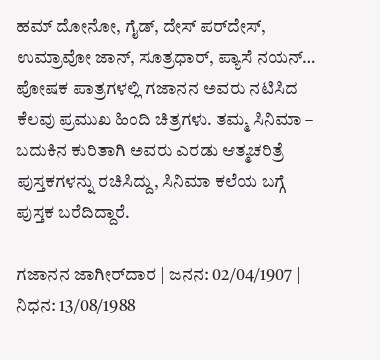ಹಮ್ ದೋನೋ, ಗೈಡ್, ದೇಸ್ ಪರ್‌ದೇಸ್‌, ಉಮ್ರಾವೋ ಜಾನ್‌, ಸೂತ್ರಧಾರ್‌, ಪ್ಯಾಸೆ ನಯನ್‌… ಪೋಷಕ ಪಾತ್ರಗಳಲ್ಲಿ ಗಜಾನನ ಅವರು ನಟಿಸಿದ ಕೆಲವು ಪ್ರಮುಖ ಹಿಂದಿ ಚಿತ್ರಗಳು. ತಮ್ಮ ಸಿನಿಮಾ – ಬದುಕಿನ ಕುರಿತಾಗಿ ಅವರು ಎರಡು ಆತ್ಮಚರಿತ್ರೆ ಪುಸ್ತಕಗಳನ್ನು ರಚಿಸಿದ್ದು, ಸಿನಿಮಾ ಕಲೆಯ ಬಗ್ಗೆ ಪುಸ್ತಕ ಬರೆದಿದ್ದಾರೆ.

ಗಜಾನನ ಜಾಗೀರ್‌ದಾರ | ಜನನ: 02/04/1907 | ನಿಧನ: 13/08/1988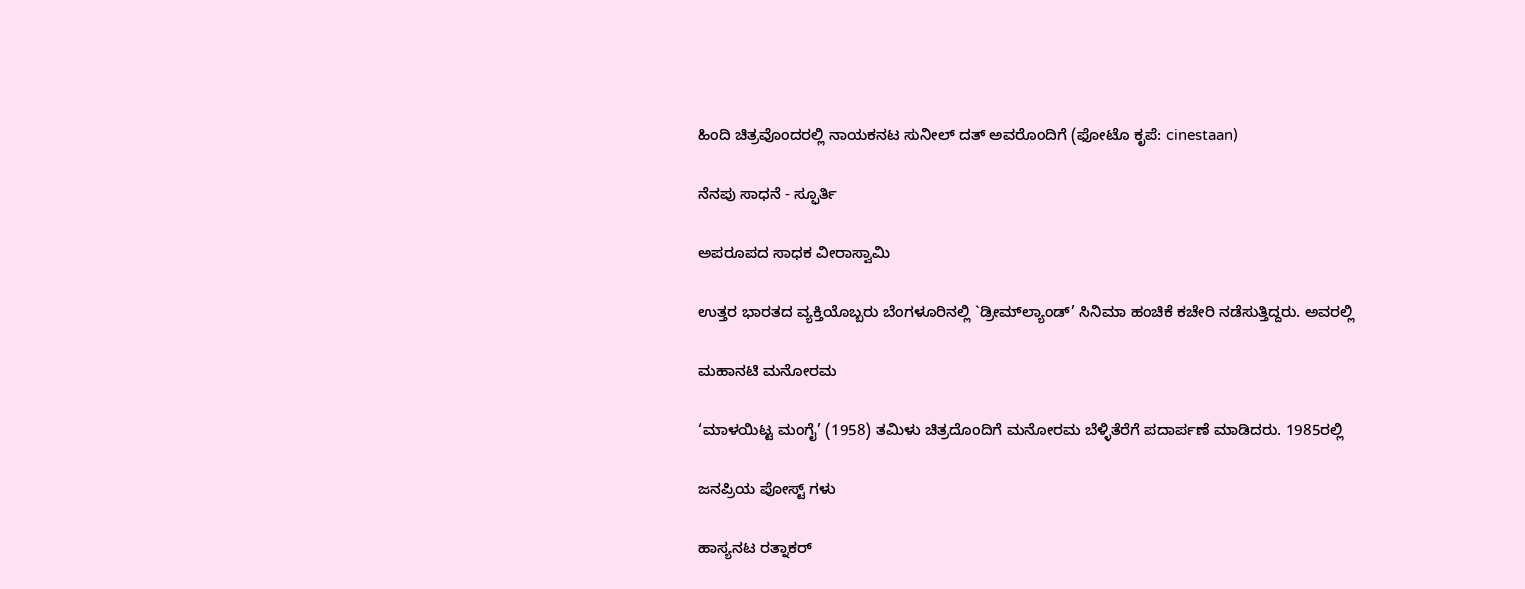ಹಿಂದಿ ಚಿತ್ರವೊಂದರಲ್ಲಿ ನಾಯಕನಟ ಸುನೀಲ್ ದತ್‌ ಅವರೊಂದಿಗೆ (ಫೋಟೊ ಕೃಪೆ: cinestaan)

ನೆನಪು ಸಾಧನೆ - ಸ್ಫೂರ್ತಿ

ಅಪರೂಪದ ಸಾಧಕ ವೀರಾಸ್ವಾಮಿ

ಉತ್ತರ ಭಾರತದ ವ್ಯಕ್ತಿಯೊಬ್ಬರು ಬೆಂಗಳೂರಿನಲ್ಲಿ `ಡ್ರೀಮ್‍ಲ್ಯಾಂಡ್’ ಸಿನಿಮಾ ಹಂಚಿಕೆ ಕಚೇರಿ ನಡೆಸುತ್ತಿದ್ದರು. ಅವರಲ್ಲಿ

ಮಹಾನಟಿ ಮನೋರಮ

‘ಮಾಳಯಿಟ್ಟ ಮಂಗೈ’ (1958) ತಮಿಳು ಚಿತ್ರದೊಂದಿಗೆ ಮನೋರಮ ಬೆಳ್ಳಿತೆರೆಗೆ ಪದಾರ್ಪಣೆ ಮಾಡಿದರು. 1985ರಲ್ಲಿ

ಜನಪ್ರಿಯ ಪೋಸ್ಟ್ ಗಳು

ಹಾಸ್ಯನಟ ರತ್ನಾಕರ್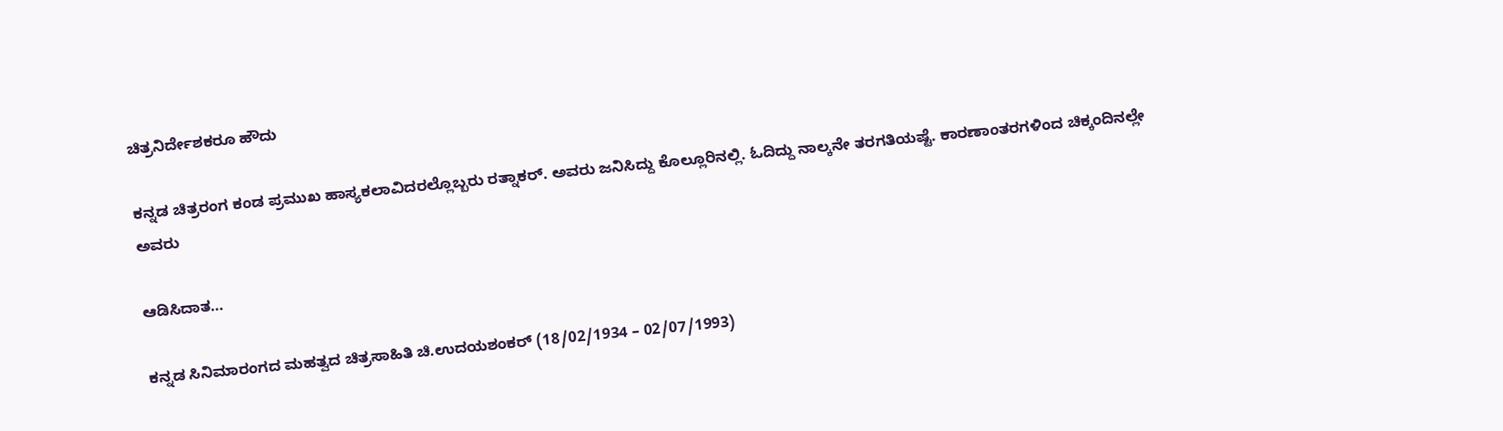ಚಿತ್ರನಿರ್ದೇಶಕರೂ ಹೌದು

ಕನ್ನಡ ಚಿತ್ರರಂಗ ಕಂಡ ಪ್ರಮುಖ ಹಾಸ್ಯಕಲಾವಿದರಲ್ಲೊಬ್ಬರು ರತ್ನಾಕರ್. ಅವರು ಜನಿಸಿದ್ದು ಕೊಲ್ಲೂರಿನಲ್ಲಿ. ಓದಿದ್ದು ನಾಲ್ಕನೇ ತರಗತಿಯಷ್ಟೆ. ಕಾರಣಾಂತರಗಳಿಂದ ಚಿಕ್ಕಂದಿನಲ್ಲೇ ಅವರು

ಆಡಿಸಿದಾತ…

ಕನ್ನಡ ಸಿನಿಮಾರಂಗದ ಮಹತ್ವದ ಚಿತ್ರಸಾಹಿತಿ ಚಿ.ಉದಯಶಂಕರ್ (18/02/1934 – 02/07/1993)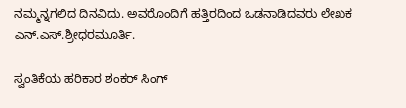ನಮ್ಮನ್ನಗಲಿದ ದಿನವಿದು. ಅವರೊಂದಿಗೆ ಹತ್ತಿರದಿಂದ ಒಡನಾಡಿದವರು ಲೇಖಕ ಎನ್‌.ಎಸ್‌.ಶ್ರೀಧರಮೂರ್ತಿ.

ಸ್ವಂತಿಕೆಯ ಹರಿಕಾರ ಶಂಕರ್ ಸಿಂಗ್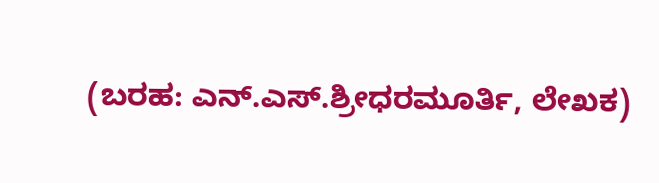(ಬರಹ: ಎನ್‌.ಎಸ್‌.ಶ್ರೀಧರಮೂರ್ತಿ, ಲೇಖಕ)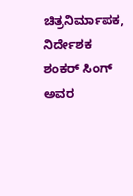ಚಿತ್ರನಿರ್ಮಾಪಕ, ನಿರ್ದೇಶಕ ಶಂಕರ್‌ ಸಿಂಗ್‌ ಅವರ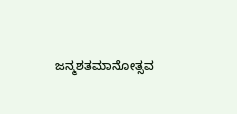ಜನ್ಮಶತಮಾನೋತ್ಸವ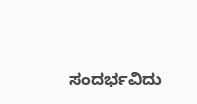ಸಂದರ್ಭವಿದು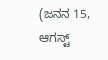(ಜನನ 15, ಆಗಸ್ಟ್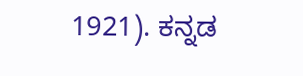1921). ಕನ್ನಡ